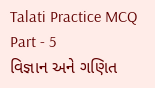Talati Practice MCQ Part - 5
વિજ્ઞાન અને ગણિત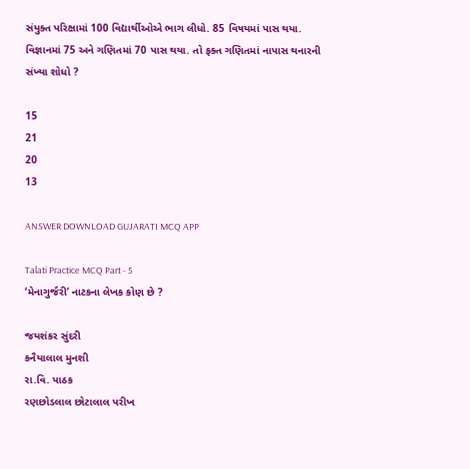સંયુક્ત પરિક્ષામાં 100 વિદ્યાર્થીઓએ ભાગ લીધો. 85 વિષયમાં પાસ થયા. વિજ્ઞાનમાં 75 અને ગણિતમાં 70 પાસ થયા. તો ફક્ત ગણિતમાં નાપાસ થનારની સંખ્યા શોધો ?

15
21
20
13

ANSWER DOWNLOAD GUJARATI MCQ APP

Talati Practice MCQ Part - 5
‘મેનાગુર્જરી’ નાટકના લેખક કોણ છે ?

જયશંકર સુંદરી
કનૈયાલાલ મુનશી
રા.વિ. પાઠક
રણછોડલાલ છોટાલાલ પરીખ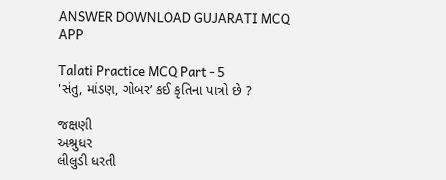ANSWER DOWNLOAD GUJARATI MCQ APP

Talati Practice MCQ Part - 5
'સંતુ, માંડણ, ગોબર’ કઈ કૃતિના પાત્રો છે ?

જક્ષણી
અશ્રુધર
લીલુડી ધરતી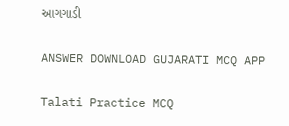આગગાડી

ANSWER DOWNLOAD GUJARATI MCQ APP

Talati Practice MCQ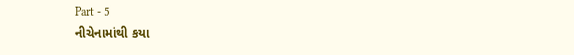Part - 5
નીચેનામાંથી કયા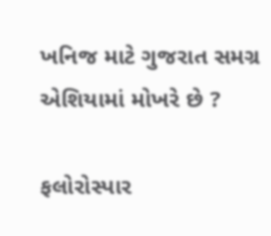ખનિજ માટે ગુજરાત સમગ્ર એશિયામાં મોખરે છે ?

ફલોરોસ્પાર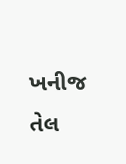ખનીજ તેલ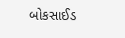બોકસાઈડ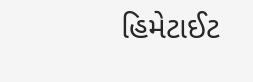હિમેટાઈટ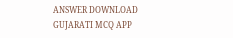ANSWER DOWNLOAD GUJARATI MCQ APP